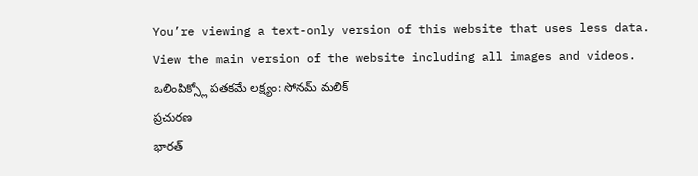You’re viewing a text-only version of this website that uses less data. View the main version of the website including all images and videos.
ఒలింపిక్స్లో పతకమే లక్ష్యం: సోనమ్ మలిక్
ప్రచురణ
భారత్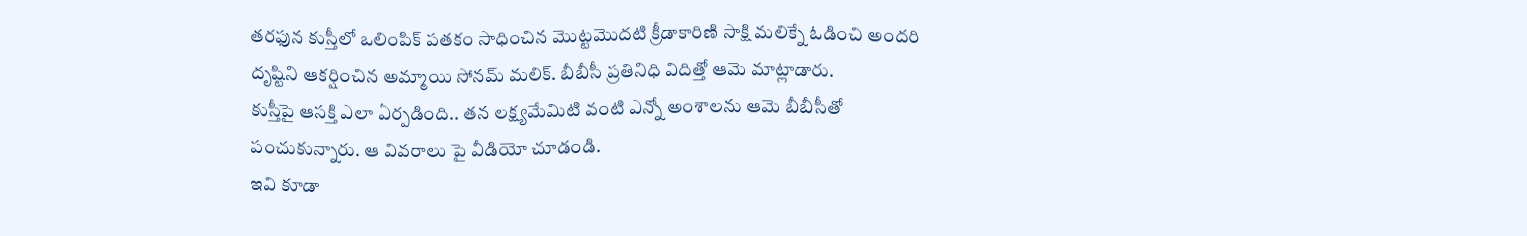తరఫున కుస్తీలో ఒలింపిక్ పతకం సాధించిన మొట్టమొదటి క్రీడాకారిణి సాక్షి మలిక్నే ఓడించి అందరి దృష్టిని ఆకర్షించిన అమ్మాయి సోనమ్ మలిక్. బీబీసీ ప్రతినిధి విదిత్తో ఆమె మాట్లాడారు.
కుస్తీపై ఆసక్తి ఎలా ఏర్పడింది.. తన లక్ష్యమేమిటి వంటి ఎన్నో అంశాలను ఆమె బీబీసీతో పంచుకున్నారు. ఆ వివరాలు పై వీడియో చూడండి.
ఇవి కూడా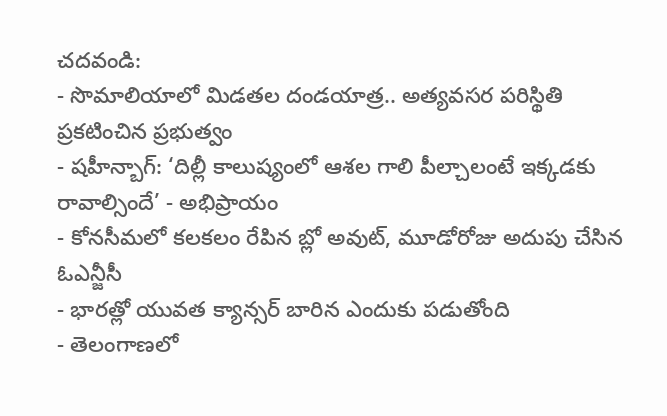చదవండి:
- సొమాలియాలో మిడతల దండయాత్ర.. అత్యవసర పరిస్థితి ప్రకటించిన ప్రభుత్వం
- షహీన్బాగ్: ‘దిల్లీ కాలుష్యంలో ఆశల గాలి పీల్చాలంటే ఇక్కడకు రావాల్సిందే’ - అభిప్రాయం
- కోనసీమలో కలకలం రేపిన బ్లో అవుట్, మూడోరోజు అదుపు చేసిన ఓఎన్జీసీ
- భారత్లో యువత క్యాన్సర్ బారిన ఎందుకు పడుతోంది
- తెలంగాణలో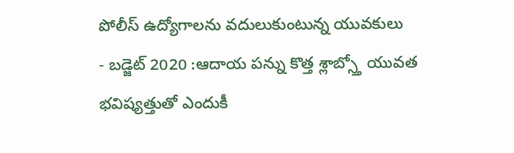పోలీస్ ఉద్యోగాలను వదులుకుంటున్న యువకులు
- బడ్జెట్ 2020 :ఆదాయ పన్ను కొత్త శ్లాబ్స్తో యువత భవిష్యత్తుతో ఎందుకీ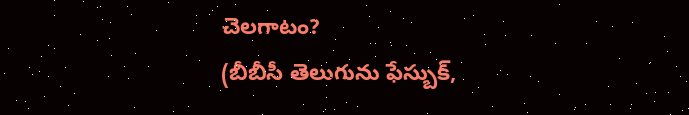చెలగాటం?
(బీబీసీ తెలుగును ఫేస్బుక్,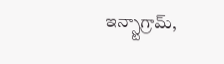ఇన్స్టాగ్రామ్,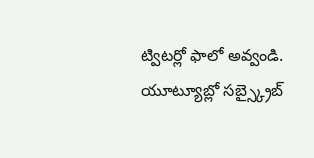ట్విటర్లో ఫాలో అవ్వండి. యూట్యూబ్లో సబ్స్క్రైబ్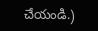చేయండి.)